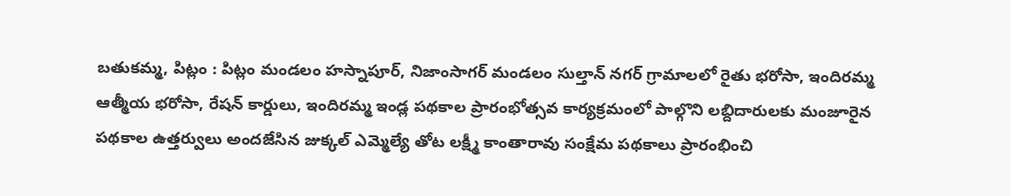బతుకమ్మ, పిట్లం : పిట్లం మండలం హస్నాపూర్, నిజాంసాగర్ మండలం సుల్తాన్ నగర్ గ్రామాలలో రైతు భరోసా, ఇందిరమ్మ ఆత్మీయ భరోసా, రేషన్ కార్డులు, ఇందిరమ్మ ఇండ్ల పథకాల ప్రారంభోత్సవ కార్యక్రమంలో పాల్గొని లబ్దిదారులకు మంజూరైన పథకాల ఉత్తర్వులు అందజేసిన జుక్కల్ ఎమ్మెల్యే తోట లక్ష్మీ కాంతారావు సంక్షేమ పథకాలు ప్రారంభించి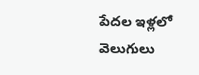పేదల ఇళ్లలో వెలుగులు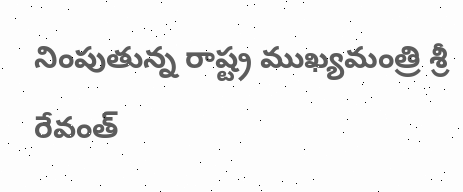నింపుతున్న రాష్ట్ర ముఖ్యమంత్రి శ్రీ రేవంత్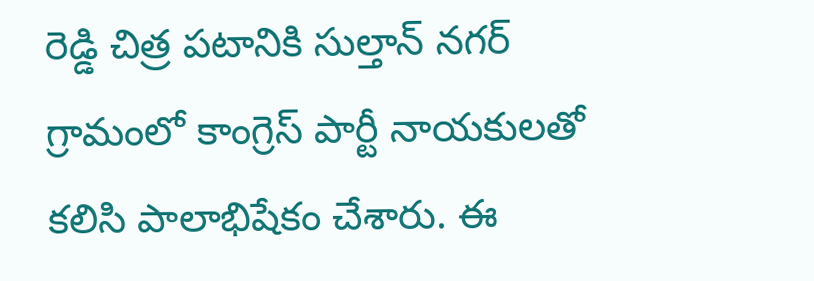రెడ్డి చిత్ర పటానికి సుల్తాన్ నగర్ గ్రామంలో కాంగ్రెస్ పార్టీ నాయకులతో కలిసి పాలాభిషేకం చేశారు. ఈ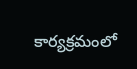కార్యక్రమంలో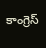కాంగ్రెస్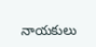నాయకులు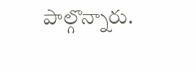పాల్గొన్నారు.